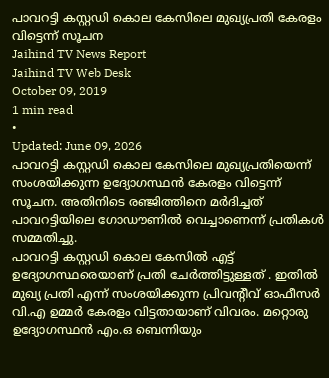പാവറട്ടി കസ്റ്റഡി കൊല കേസിലെ മുഖ്യപ്രതി കേരളം വിട്ടെന്ന് സൂചന
Jaihind TV News Report
Jaihind TV Web Desk
October 09, 2019
1 min read
•
Updated: June 09, 2026
പാവറട്ടി കസ്റ്റഡി കൊല കേസിലെ മുഖ്യപ്രതിയെന്ന് സംശയിക്കുന്ന ഉദ്യോഗസ്ഥൻ കേരളം വിട്ടെന്ന് സൂചന. അതിനിടെ രഞ്ജിത്തിനെ മർദിച്ചത് പാവറട്ടിയിലെ ഗോഡൗണിൽ വെച്ചാണെന്ന് പ്രതികൾ സമ്മതിച്ചു.
പാവറട്ടി കസ്റ്റഡി കൊല കേസിൽ എട്ട് ഉദ്യോഗസ്ഥരെയാണ് പ്രതി ചേർത്തിട്ടുള്ളത് . ഇതിൽ മുഖ്യ പ്രതി എന്ന് സംശയിക്കുന്ന പ്രിവന്റീവ് ഓഫീസർ വി.എ ഉമ്മർ കേരളം വിട്ടതായാണ് വിവരം. മറ്റൊരു ഉദ്യോഗസ്ഥൻ എം.ഒ ബെന്നിയും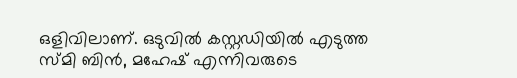ഒളിവിലാണ്. ഒടുവിൽ കസ്റ്റഡിയിൽ എടുത്ത സ്മി ബിൻ, മഹേഷ് എന്നിവരുടെ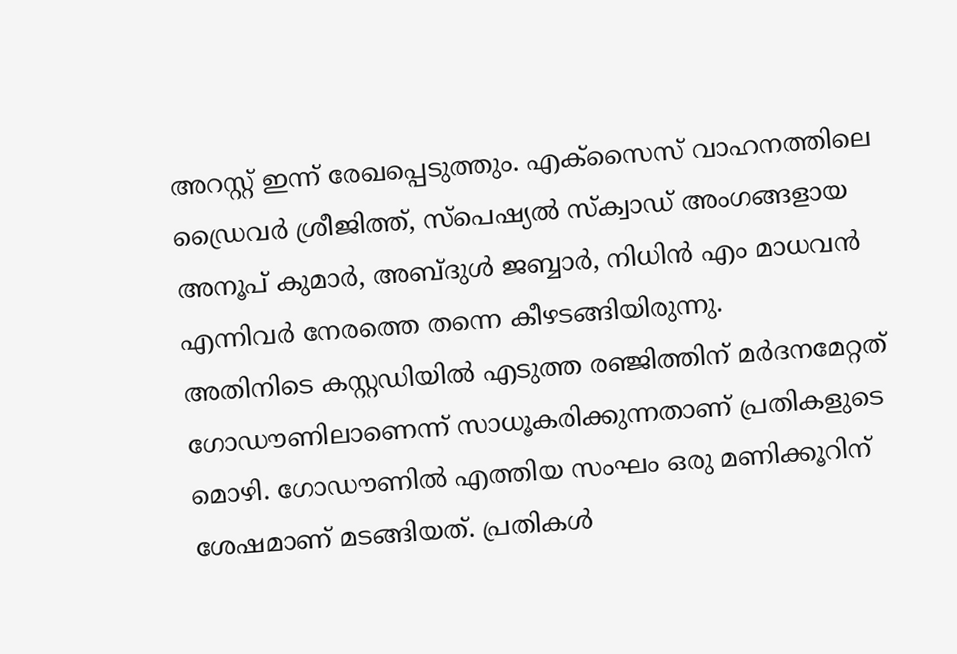അറസ്റ്റ് ഇന്ന് രേഖപ്പെടുത്തും. എക്സൈസ് വാഹനത്തിലെ ഡ്രൈവർ ശ്രീജിത്ത്, സ്പെഷ്യൽ സ്ക്വാഡ് അംഗങ്ങളായ അനൂപ് കുമാർ, അബ്ദുൾ ജബ്ബാർ, നിധിൻ എം മാധവൻ എന്നിവർ നേരത്തെ തന്നെ കീഴടങ്ങിയിരുന്നു.
അതിനിടെ കസ്റ്റഡിയിൽ എടുത്ത രഞ്ജിത്തിന് മർദനമേറ്റത് ഗോഡൗണിലാണെന്ന് സാധൂകരിക്കുന്നതാണ് പ്രതികളുടെ മൊഴി. ഗോഡൗണിൽ എത്തിയ സംഘം ഒരു മണിക്കൂറിന് ശേഷമാണ് മടങ്ങിയത്. പ്രതികൾ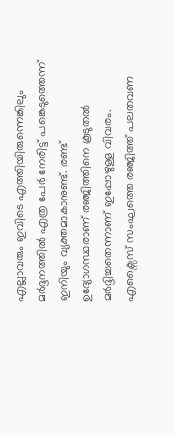എല്ലാവരും ഇവിടെ എത്തിയിരുന്നെങ്കിലും മർദ്ദനത്തിൽ എത്ര പേർ നേരിട്ട് പങ്കെടുത്തെന്ന് ഇനിയും വ്യക്തമാകാനുണ്ട്. രണ്ട് ഉദ്യോഗസ്ഥരാണ് രഞ്ജിത്തിനെ കൂടുതൽ മർദ്ദിച്ചതെന്നാണ് ഇപ്പോഴുള്ള വിവരം. എക്സൈസ് സംഘത്തെ രഞ്ജിത്ത് പലതവണ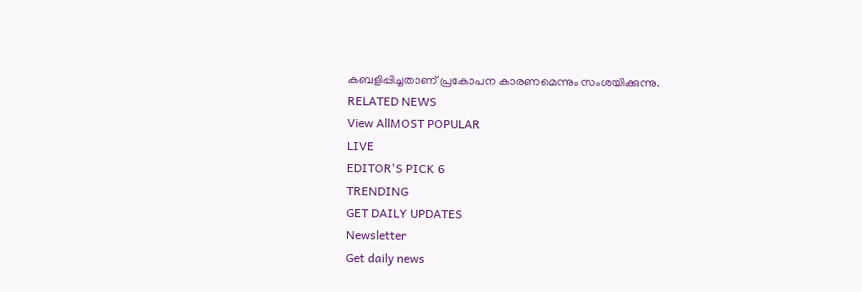കബളിപ്പിച്ചതാണ് പ്രകോപന കാരണമെന്നും സംശയിക്കുന്നു.
RELATED NEWS
View AllMOST POPULAR
LIVE
EDITOR'S PICK 6
TRENDING
GET DAILY UPDATES
Newsletter
Get daily news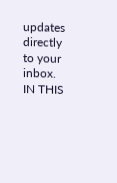updates directly to your inbox.
IN THIS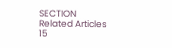SECTION
Related Articles
15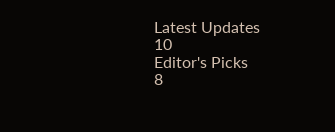Latest Updates
10
Editor's Picks
8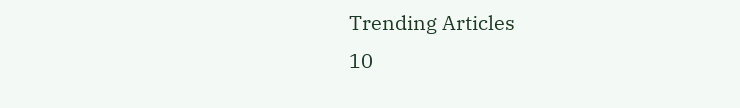Trending Articles
10